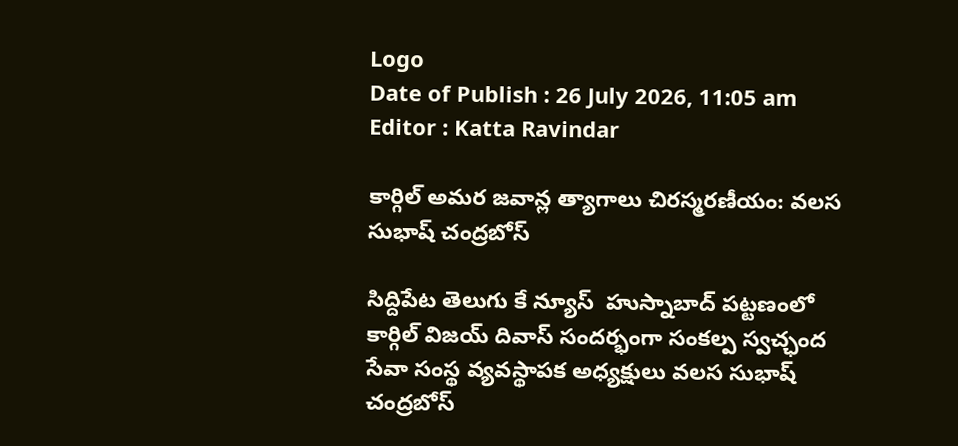Logo
Date of Publish : 26 July 2026, 11:05 am
Editor : Katta Ravindar

కార్గిల్ అమర జవాన్ల త్యాగాలు చిరస్మరణీయం: వలస సుభాష్ చంద్రబోస్

సిద్దిపేట తెలుగు కే న్యూస్  హుస్నాబాద్ పట్టణంలో కార్గిల్ విజయ్ దివాస్ సందర్భంగా సంకల్ప స్వచ్ఛంద సేవా సంస్థ వ్యవస్థాపక అధ్యక్షులు వలస సుభాష్ చంద్రబోస్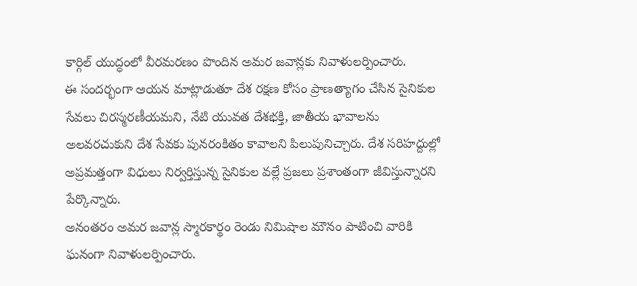కార్గిల్ యుద్ధంలో వీరమరణం పొందిన అమర జవాన్లకు నివాళులర్పించారు.
ఈ సందర్భంగా ఆయన మాట్లాడుతూ దేశ రక్షణ కోసం ప్రాణత్యాగం చేసిన సైనికుల సేవలు చిరస్మరణీయమని, నేటి యువత దేశభక్తి, జాతీయ భావాలను అలవరచుకుని దేశ సేవకు పునరంకితం కావాలని పిలుపునిచ్చారు. దేశ సరిహద్దుల్లో అప్రమత్తంగా విధులు నిర్వర్తిస్తున్న సైనికుల వల్లే ప్రజలు ప్రశాంతంగా జీవిస్తున్నారని పేర్కొన్నారు.
అనంతరం అమర జవాన్ల స్మారకార్థం రెండు నిమిషాల మౌనం పాటించి వారికి ఘనంగా నివాళులర్పించారు.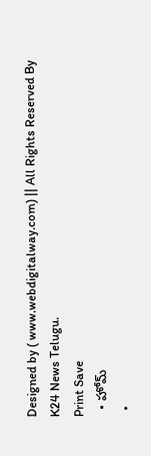Designed by ( www.webdigitalway.com) || All Rights Reserved By K24 News Telugu.
Print Save
  • హోమ్
  •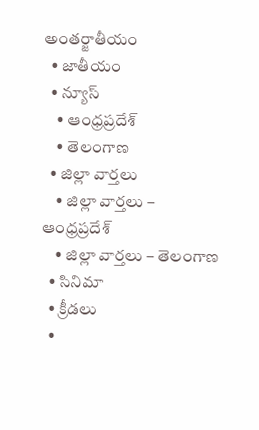అంతర్జాతీయం
  • జాతీయం
  • న్యూస్
    • ఆంధ్రప్రదేశ్
    • తెలంగాణ
  • జిల్లా వార్తలు
    • జిల్లా వార్తలు – ఆంధ్రప్రదేశ్
    • జిల్లా వార్తలు – తెలంగాణ
  • సినిమా
  • క్రీడలు
  •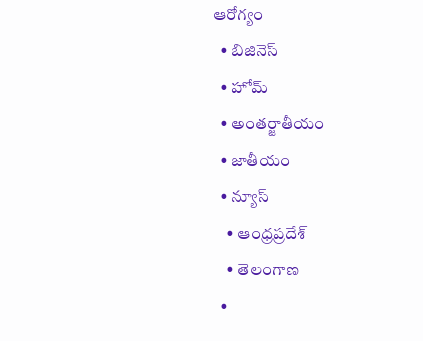ఆరోగ్యం
  • బిజినెస్
  • హోమ్
  • అంతర్జాతీయం
  • జాతీయం
  • న్యూస్
    • ఆంధ్రప్రదేశ్
    • తెలంగాణ
  •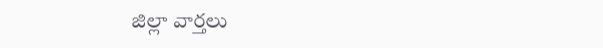జిల్లా వార్తలు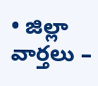• జిల్లా వార్తలు –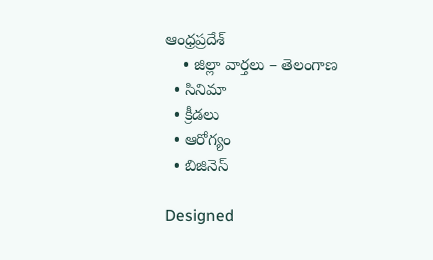ఆంధ్రప్రదేశ్
    • జిల్లా వార్తలు – తెలంగాణ
  • సినిమా
  • క్రీడలు
  • ఆరోగ్యం
  • బిజినెస్

Designed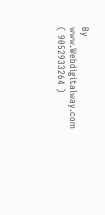By www.Webdigitalway.com
( 9052933264 )